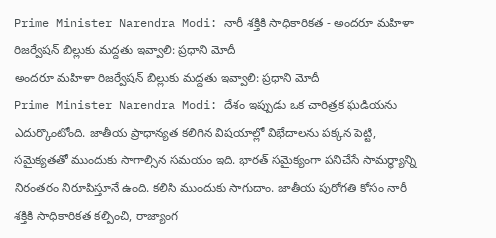Prime Minister Narendra Modi: నారీ శక్తికి సాధికారికత - అందరూ మహిళా రిజర్వేషన్ బిల్లుకు మద్దతు ఇవ్వాలి: ప్రధాని మోదీ
అందరూ మహిళా రిజర్వేషన్ బిల్లుకు మద్దతు ఇవ్వాలి: ప్రధాని మోదీ
Prime Minister Narendra Modi: దేశం ఇప్పుడు ఒక చారిత్రక ఘడియను ఎదుర్కొంటోంది. జాతీయ ప్రాధాన్యత కలిగిన విషయాల్లో విభేదాలను పక్కన పెట్టి, సమైక్యతతో ముందుకు సాగాల్సిన సమయం ఇది. భారత్ సమైక్యంగా పనిచేసే సామర్థ్యాన్ని నిరంతరం నిరూపిస్తూనే ఉంది. కలిసి ముందుకు సాగుదాం. జాతీయ పురోగతి కోసం నారీ శక్తికి సాధికారికత కల్పించి, రాజ్యాంగ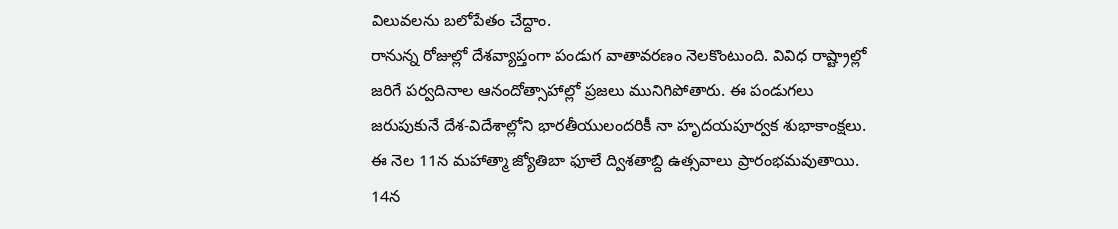విలువలను బలోపేతం చేద్దాం.
రానున్న రోజుల్లో దేశవ్యాప్తంగా పండుగ వాతావరణం నెలకొంటుంది. వివిధ రాష్ట్రాల్లో జరిగే పర్వదినాల ఆనందోత్సాహాల్లో ప్రజలు మునిగిపోతారు. ఈ పండుగలు జరుపుకునే దేశ-విదేశాల్లోని భారతీయులందరికీ నా హృదయపూర్వక శుభాకాంక్షలు.
ఈ నెల 11న మహాత్మా జ్యోతిబా ఫూలే ద్విశతాబ్ది ఉత్సవాలు ప్రారంభమవుతాయి. 14న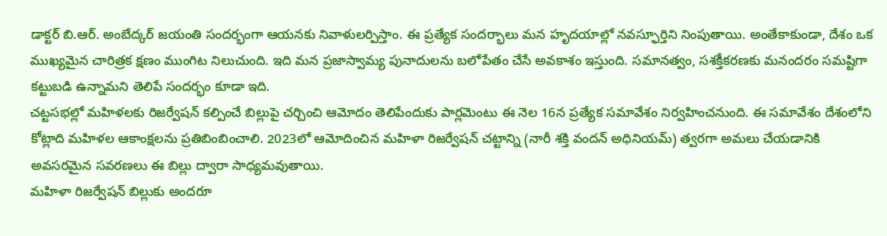డాక్టర్ బి.ఆర్. అంబేద్కర్ జయంతి సందర్భంగా ఆయనకు నివాళులర్పిస్తాం. ఈ ప్రత్యేక సందర్భాలు మన హృదయాల్లో నవస్ఫూర్తిని నింపుతాయి. అంతేకాకుండా, దేశం ఒక ముఖ్యమైన చారిత్రక క్షణం ముంగిట నిలుచుంది. ఇది మన ప్రజాస్వామ్య పునాదులను బలోపేతం చేసే అవకాశం ఇస్తుంది. సమానత్వం, సశక్తీకరణకు మనందరం సమష్టిగా కట్టుబడి ఉన్నామని తెలిపే సందర్భం కూడా ఇది.
చట్టసభల్లో మహిళలకు రిజర్వేషన్ కల్పించే బిల్లుపై చర్చించి ఆమోదం తెలిపేందుకు పార్లమెంటు ఈ నెల 16న ప్రత్యేక సమావేశం నిర్వహించనుంది. ఈ సమావేశం దేశంలోని కోట్లాది మహిళల ఆకాంక్షలను ప్రతిబింబించాలి. 2023లో ఆమోదించిన మహిళా రిజర్వేషన్ చట్టాన్ని (నారీ శక్తి వందన్ అధినియమ్) త్వరగా అమలు చేయడానికి అవసరమైన సవరణలు ఈ బిల్లు ద్వారా సాధ్యమవుతాయి.
మహిళా రిజర్వేషన్ బిల్లుకు అందరూ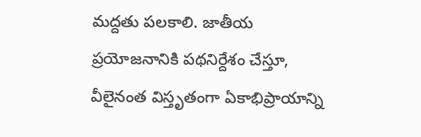మద్దతు పలకాలి. జాతీయ ప్రయోజనానికి పథనిర్దేశం చేస్తూ, వీలైనంత విస్తృతంగా ఏకాభిప్రాయాన్ని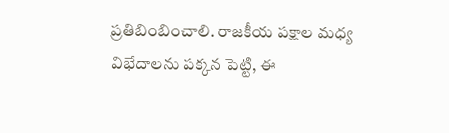ప్రతిబింబించాలి. రాజకీయ పక్షాల మధ్య విభేదాలను పక్కన పెట్టి, ఈ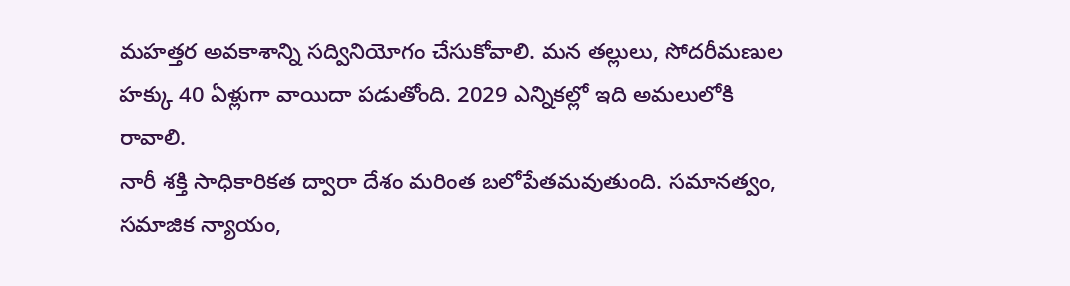మహత్తర అవకాశాన్ని సద్వినియోగం చేసుకోవాలి. మన తల్లులు, సోదరీమణుల హక్కు 40 ఏళ్లుగా వాయిదా పడుతోంది. 2029 ఎన్నికల్లో ఇది అమలులోకి రావాలి.
నారీ శక్తి సాధికారికత ద్వారా దేశం మరింత బలోపేతమవుతుంది. సమానత్వం, సమాజిక న్యాయం,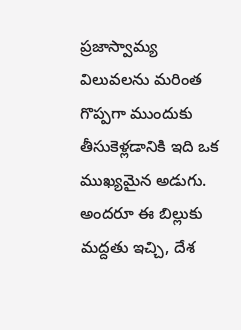ప్రజాస్వామ్య విలువలను మరింత గొప్పగా ముందుకు తీసుకెళ్లడానికి ఇది ఒక ముఖ్యమైన అడుగు. అందరూ ఈ బిల్లుకు మద్దతు ఇచ్చి, దేశ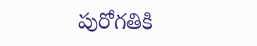పురోగతికి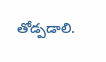తోడ్పడాలి.